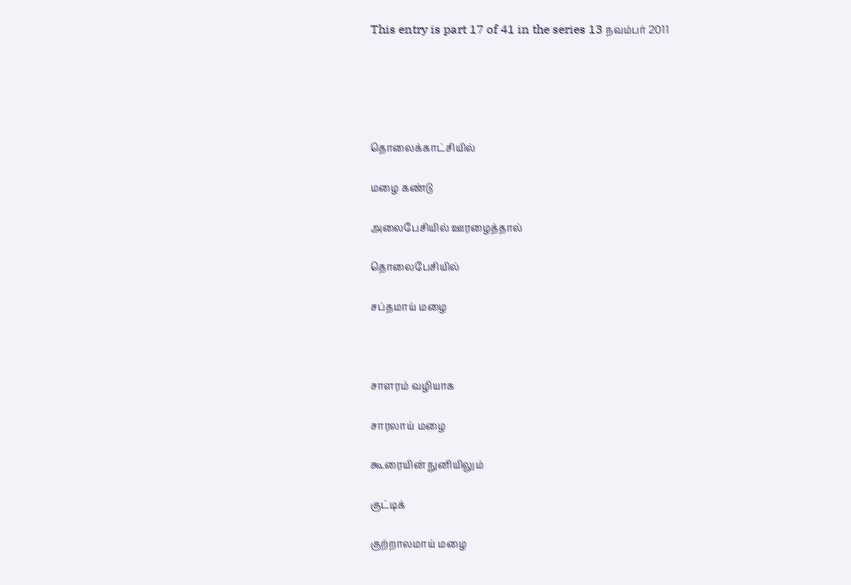This entry is part 17 of 41 in the series 13 நவம்பர் 2011





தொலைக்காட்சியில்

மழை கண்டு

அலைபேசியில் ஊரழைத்தால்

தொலைபேசியில்

சப்தமாய் மழை



சாளரம் வழியாக

சாரலாய் மழை

கூரையின் நுனியிலும்

குட்டிக்

குற்றாலமாய் மழை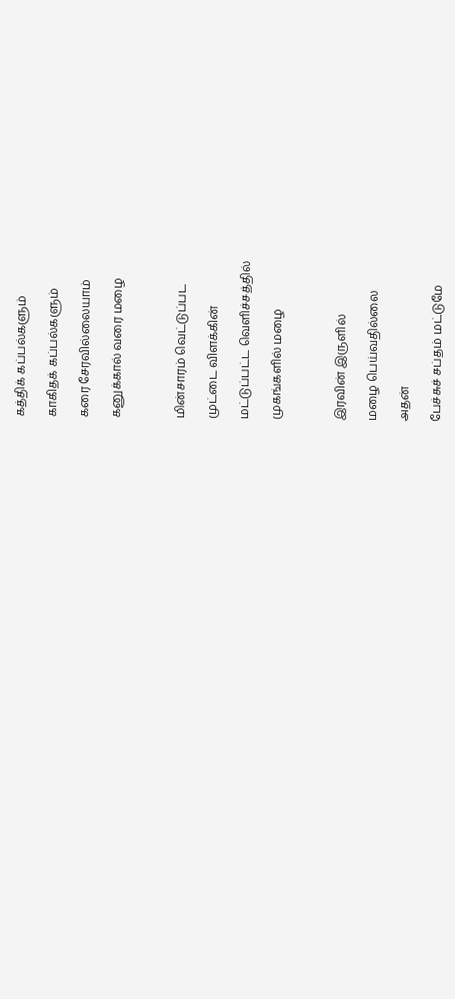கத்திக் கப்பல்களும்

காகிதக் கப்பல்களும்

கரை சேரவில்லையாம்

கனுக்கால் வரை மழை



மின்சாரம் வெட்டுப்பட

முட்டை விளக்கின்

மட்டுப்பட்ட வெளிச்சத்தில்

முகங்களில் மழை



இரவின் இருளில்

மழை பெய்வதில்லை

அதன்

பேச்சுச் சப்தம் மட்டுமே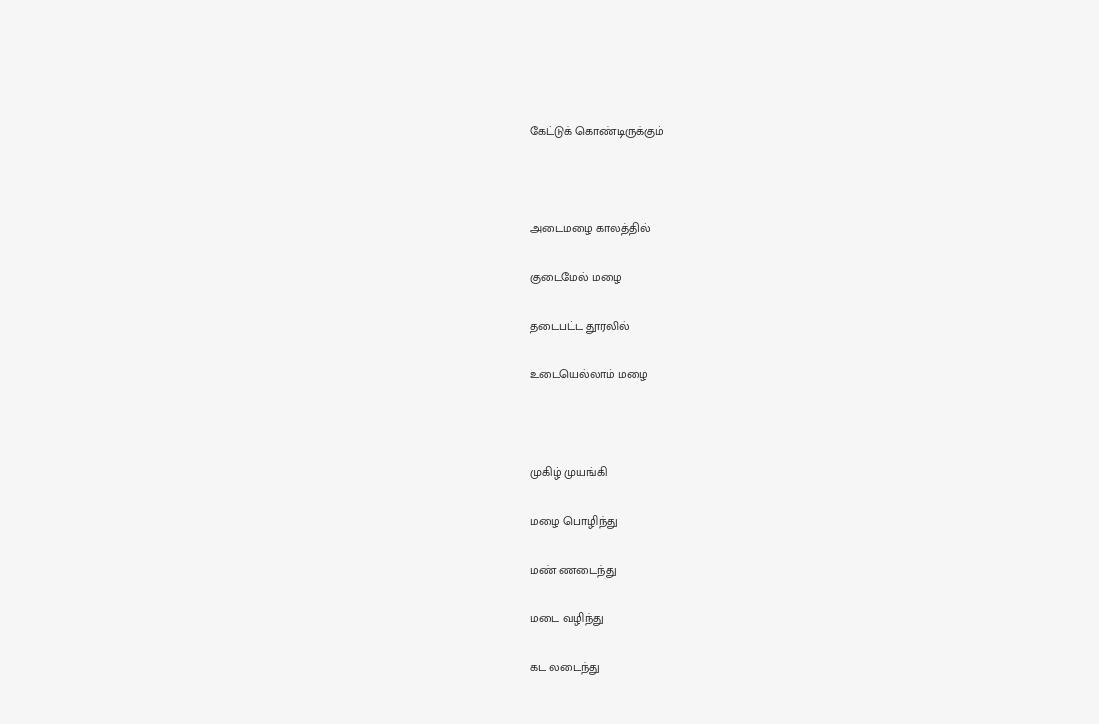கேட்டுக் கொண்டிருக்கும்



அடைமழை காலத்தில்

குடைமேல் மழை

தடைபட்ட தூரலில்

உடையெல்லாம் மழை



முகிழ் முயங்கி

மழை பொழிந்து

மண் ணடைந்து

மடை வழிந்து

கட லடைந்து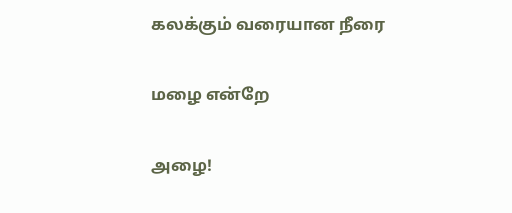கலக்கும் வரையான நீரை

மழை என்றே

அழை!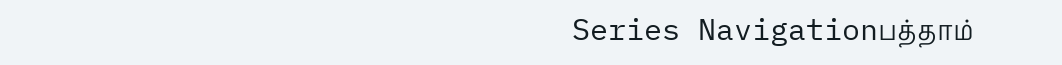Series Navigationபத்தாம்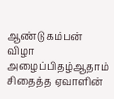ஆண்டு கம்பன் விழா அழைப்பிதழ்ஆதாம் சிதைத்த ஏவாளின்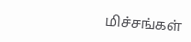மிச்சங்கள்